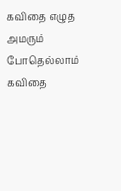கவிதை எழுத அமரும்
போதெல்லாம் கவிதை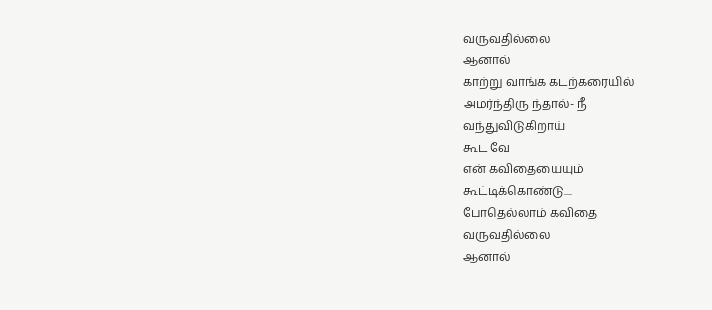வருவதில்லை
ஆனால்
காற்று வாங்க கடற்கரையில்
அமர்ந்திரு ந்தால்- நீ
வந்துவிடுகிறாய்
கூட வே
என் கவிதையையும்
கூட்டிக்கொண்டு....
போதெல்லாம் கவிதை
வருவதில்லை
ஆனால்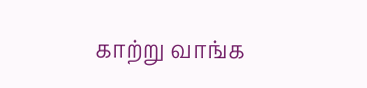காற்று வாங்க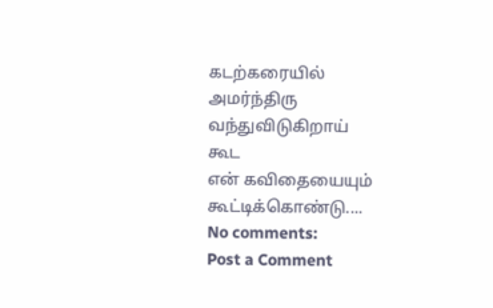கடற்கரையில்
அமர்ந்திரு
வந்துவிடுகிறாய்
கூட
என் கவிதையையும்
கூட்டிக்கொண்டு....
No comments:
Post a Comment